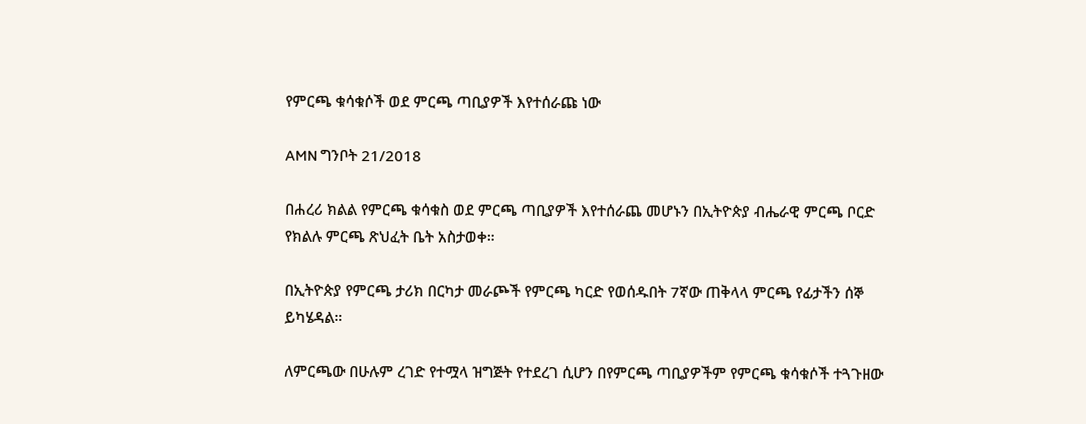የምርጫ ቁሳቁሶች ወደ ምርጫ ጣቢያዎች እየተሰራጩ ነው

AMN ግንቦት 21/2018

በሐረሪ ክልል የምርጫ ቁሳቁስ ወደ ምርጫ ጣቢያዎች እየተሰራጨ መሆኑን በኢትዮጵያ ብሔራዊ ምርጫ ቦርድ የክልሉ ምርጫ ጽህፈት ቤት አስታወቀ።

በኢትዮጵያ የምርጫ ታሪክ በርካታ መራጮች የምርጫ ካርድ የወሰዱበት 7ኛው ጠቅላላ ምርጫ የፊታችን ሰኞ ይካሄዳል።

ለምርጫው በሁሉም ረገድ የተሟላ ዝግጅት የተደረገ ሲሆን በየምርጫ ጣቢያዎችም የምርጫ ቁሳቁሶች ተጓጉዘው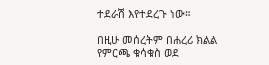ተደራሽ እየተደረጉ ነው።

በዚሁ መሰረትም በሐረሪ ክልል የምርጫ ቁሳቁስ ወደ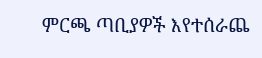ምርጫ ጣቢያዎች እየተሰራጨ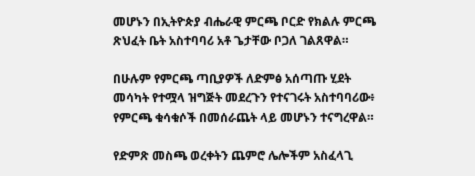መሆኑን በኢትዮጵያ ብሔራዊ ምርጫ ቦርድ የክልሉ ምርጫ ጽህፈት ቤት አስተባባሪ አቶ ጌታቸው ቦጋለ ገልጸዋል።

በሁሉም የምርጫ ጣቢያዎች ለድምፅ አሰጣጡ ሂደት መሳካት የተሟላ ዝግጅት መደረጉን የተናገሩት አስተባባሪው፥ የምርጫ ቁሳቁሶች በመሰራጨት ላይ መሆኑን ተናግረዋል።

የድምጽ መስጫ ወረቀትን ጨምሮ ሌሎችም አስፈላጊ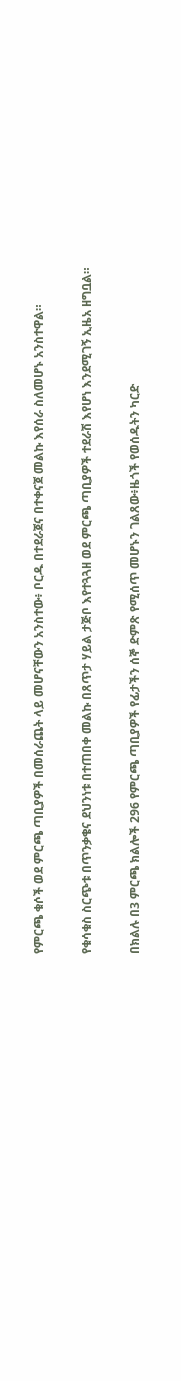የምርጫ ቁሶች ወደ ምርጫ ጣቢያዎች በመሰራጨት ላይ መሆናቸውን አንስተው፥ ቦርዱ በተደራጀና በተቀናጀ መልኩ እየሰራ ስለመሆኑ አንስተዋል።

የቁሳቁስ ስርጭቱ በጥንቃቄና ደህንነቱ በተጠበቀ መልኩ በጸጥታ ሃይል ታጅቦ እየተጓጓዘ ወደ ምርጫ ጣቢያዎች ተደራሽ እየሆነ እንደሚገኝ ኢዜአ ዘግቧል።

በክልሉ በ3 ምርጫ ክልሎች 296 የምርጫ ጣቢያዎች የፊታችን ሰኞ ድምጽ የሚሰጥ መሆኑን ገልጸው፥ዜጎች የወሰዱትን ካርድ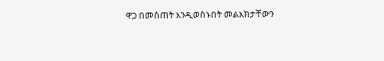ዋጋ በመስጠት እንዲወስኑበት መልእክታቸውን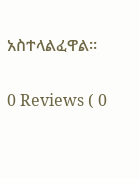አስተላልፈዋል።

0 Reviews ( 0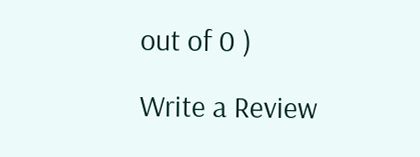out of 0 )

Write a Review